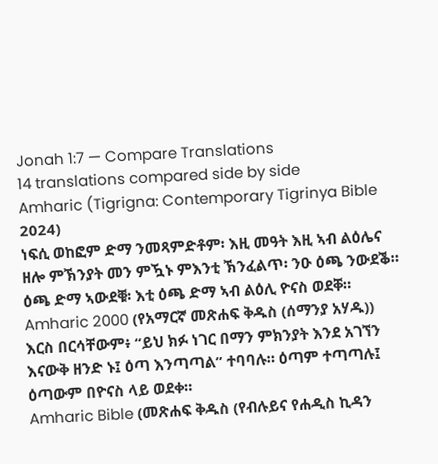Jonah 1:7 — Compare Translations
14 translations compared side by side
Amharic (Tigrigna: Contemporary Tigrinya Bible 2024)
ነፍሲ ወከፎም ድማ ንመጻምድቶም፡ እዚ መዓት እዚ ኣብ ልዕሌና ዘሎ ምኽንያት መን ምዃኑ ምእንቲ ኽንፈልጥ፡ ንዑ ዕጫ ንውደቕ። ዕጫ ድማ ኣውደቑ፡ እቲ ዕጫ ድማ ኣብ ልዕሊ ዮናስ ወደቐ።
Amharic 2000 (የአማርኛ መጽሐፍ ቅዱስ (ሰማንያ አሃዱ))
እርስ በርሳቸውም፥ “ይህ ክፉ ነገር በማን ምክንያት እንደ አገኘን እናውቅ ዘንድ ኑ፤ ዕጣ እንጣጣል” ተባባሉ። ዕጣም ተጣጣሉ፤ ዕጣውም በዮናስ ላይ ወደቀ።
Amharic Bible (መጽሐፍ ቅዱስ (የብሉይና የሐዲስ ኪዳን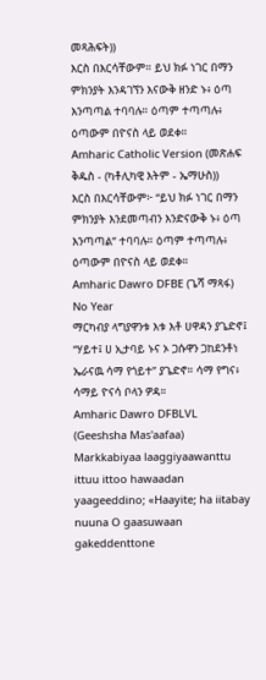መጻሕፍት))
እርስ በእርሳቸውም። ይህ ክፉ ነገር በማን ምክንያት እንዳገኘን እናውቅ ዘንድ ኑ፥ ዕጣ እንጣጣል ተባባሉ። ዕጣም ተጣጣሉ፥ ዕጣውም በዮናስ ላይ ወደቀ።
Amharic Catholic Version (መጽሐፍ ቅዱስ - (ካቶሊካዊ እትም - ኤማሁስ))
እርስ በእርሳቸውም፦ “ይህ ክፉ ነገር በማን ምክንያት እንደመጣብን እንድናውቅ ኑ፥ ዕጣ እንጣጣል” ተባባሉ። ዕጣም ተጣጣሉ፥ ዕጣውም በዮናስ ላይ ወደቀ።
Amharic Dawro DFBE (ጌሻ ማጻፋ) No Year
ማርካብያ ላግያዋንቱ እቱ እቶ ሀዋዳን ያጌድኖ፤ “ሃይተ፤ ሀ ኢታባይ ኑና ኦ ጋሱዋን ጋከደንቶነ ኤራናዉ ሳማ የጎይተ” ያጌድኖ። ሳማ የግና፥ ሳማይ ዮናሳ ቦላን ዎዳ።
Amharic Dawro DFBLVL (Geeshsha Mas'aafaa)
Markkabiyaa laaggiyaawanttu ittuu ittoo hawaadan yaageeddino; «Haayite; ha iitabay nuuna O gaasuwaan gakeddenttone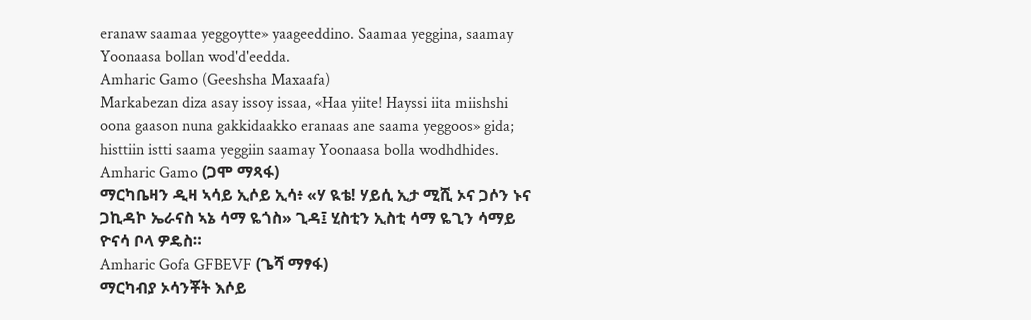eranaw saamaa yeggoytte» yaageeddino. Saamaa yeggina, saamay Yoonaasa bollan wod'd'eedda.
Amharic Gamo (Geeshsha Maxaafa)
Markabezan diza asay issoy issaa, «Haa yiite! Hayssi iita miishshi oona gaason nuna gakkidaakko eranaas ane saama yeggoos» gida; histtiin istti saama yeggiin saamay Yoonaasa bolla wodhdhides.
Amharic Gamo (ጋሞ ማጻፋ)
ማርካቤዛን ዲዛ ኣሳይ ኢሶይ ኢሳ፥ «ሃ ዪቴ! ሃይሲ ኢታ ሚሺ ኦና ጋሶን ኑና ጋኪዳኮ ኤራናስ ኣኔ ሳማ ዬጎስ» ጊዳ፤ ሂስቲን ኢስቲ ሳማ ዬጊን ሳማይ ዮናሳ ቦላ ዎዴስ።
Amharic Gofa GFBEVF (ጌሻ ማፃፋ)
ማርካብያ ኦሳንቾት እሶይ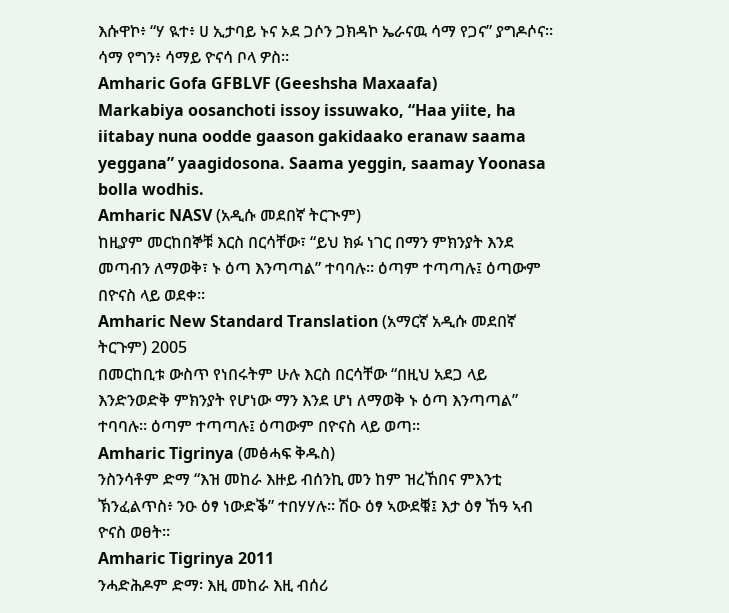እሱዋኮ፥ “ሃ ዪተ፥ ሀ ኢታባይ ኑና ኦደ ጋሶን ጋክዳኮ ኤራናዉ ሳማ የጋና” ያግዶሶና። ሳማ የግን፥ ሳማይ ዮናሳ ቦላ ዎስ።
Amharic Gofa GFBLVF (Geeshsha Maxaafa)
Markabiya oosanchoti issoy issuwako, “Haa yiite, ha iitabay nuna oodde gaason gakidaako eranaw saama yeggana” yaagidosona. Saama yeggin, saamay Yoonasa bolla wodhis.
Amharic NASV (አዲሱ መደበኛ ትርጒም)
ከዚያም መርከበኞቹ እርስ በርሳቸው፣ “ይህ ክፉ ነገር በማን ምክንያት እንደ መጣብን ለማወቅ፣ ኑ ዕጣ እንጣጣል” ተባባሉ። ዕጣም ተጣጣሉ፤ ዕጣውም በዮናስ ላይ ወደቀ።
Amharic New Standard Translation (አማርኛ አዲሱ መደበኛ ትርጉም) 2005
በመርከቢቱ ውስጥ የነበሩትም ሁሉ እርስ በርሳቸው “በዚህ አደጋ ላይ እንድንወድቅ ምክንያት የሆነው ማን እንደ ሆነ ለማወቅ ኑ ዕጣ እንጣጣል” ተባባሉ። ዕጣም ተጣጣሉ፤ ዕጣውም በዮናስ ላይ ወጣ።
Amharic Tigrinya (መፅሓፍ ቅዱስ)
ንስንሳቶም ድማ “እዝ መከራ እዙይ ብሰንኪ መን ከም ዝረኸበና ምእንቲ ኽንፈልጥስ፥ ንዑ ዕፃ ነውድቕ” ተበሃሃሉ። ሽዑ ዕፃ ኣውደቑ፤ እታ ዕፃ ኸዓ ኣብ ዮናስ ወፀት።
Amharic Tigrinya 2011
ንሓድሕዶም ድማ፡ እዚ መከራ እዚ ብሰሪ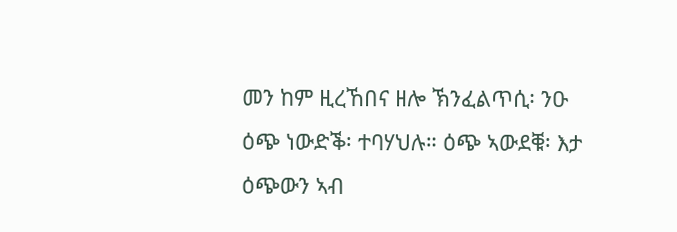መን ከም ዚረኸበና ዘሎ ኽንፈልጥሲ፡ ንዑ ዕጭ ነውድቕ፡ ተባሃህሉ። ዕጭ ኣውደቑ፡ እታ ዕጭውን ኣብ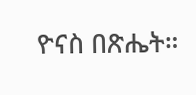ዮናስ በጽሔት።